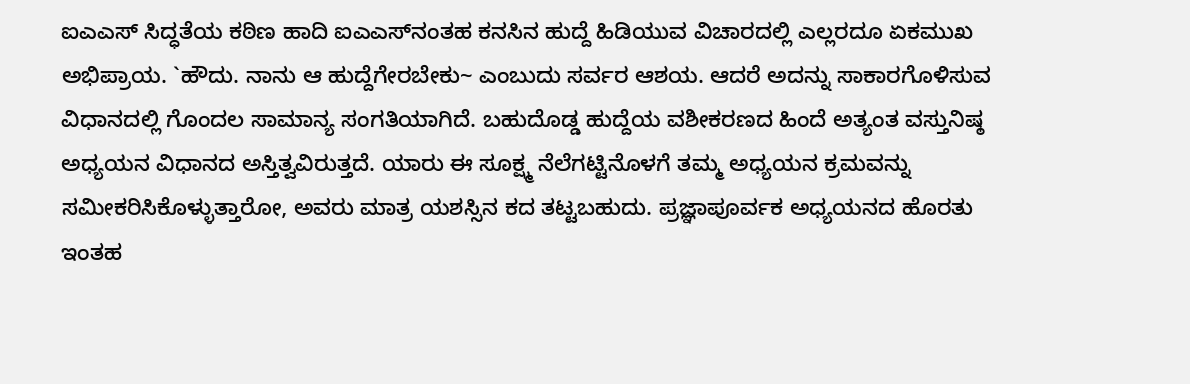ಐಎಎಸ್ ಸಿದ್ಧತೆಯ ಕಠಿಣ ಹಾದಿ ಐಎಎಸ್‌ನಂತಹ ಕನಸಿನ ಹುದ್ದೆ ಹಿಡಿಯುವ ವಿಚಾರದಲ್ಲಿ ಎಲ್ಲರದೂ ಏಕಮುಖ ಅಭಿಪ್ರಾಯ. `ಹೌದು. ನಾನು ಆ ಹುದ್ದೆಗೇರಬೇಕು~ ಎಂಬುದು ಸರ್ವರ ಆಶಯ. ಆದರೆ ಅದನ್ನು ಸಾಕಾರಗೊಳಿಸುವ ವಿಧಾನದಲ್ಲಿ ಗೊಂದಲ ಸಾಮಾನ್ಯ ಸಂಗತಿಯಾಗಿದೆ. ಬಹುದೊಡ್ಡ ಹುದ್ದೆಯ ವಶೀಕರಣದ ಹಿಂದೆ ಅತ್ಯಂತ ವಸ್ತುನಿಷ್ಠ ಅಧ್ಯಯನ ವಿಧಾನದ ಅಸ್ತಿತ್ವವಿರುತ್ತದೆ. ಯಾರು ಈ ಸೂಕ್ಷ್ಮ ನೆಲೆಗಟ್ಟಿನೊಳಗೆ ತಮ್ಮ ಅಧ್ಯಯನ ಕ್ರಮವನ್ನು ಸಮೀಕರಿಸಿಕೊಳ್ಳುತ್ತಾರೋ, ಅವರು ಮಾತ್ರ ಯಶಸ್ಸಿನ ಕದ ತಟ್ಟಬಹುದು. ಪ್ರಜ್ಞಾಪೂರ್ವಕ ಅಧ್ಯಯನದ ಹೊರತು ಇಂತಹ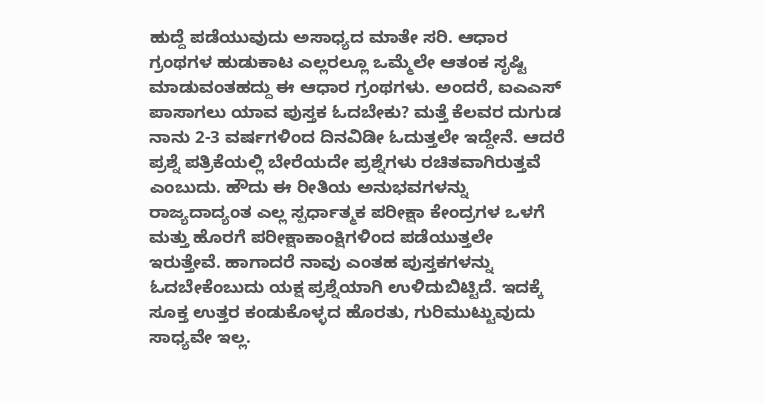ಹುದ್ದೆ ಪಡೆಯುವುದು ಅಸಾಧ್ಯದ ಮಾತೇ ಸರಿ. ಆಧಾರ ಗ್ರಂಥಗಳ ಹುಡುಕಾಟ ಎಲ್ಲರಲ್ಲೂ ಒಮ್ಮೆಲೇ ಆತಂಕ ಸೃಷ್ಟಿ ಮಾಡುವಂತಹದ್ದು ಈ ಆಧಾರ ಗ್ರಂಥಗಳು. ಅಂದರೆ, ಐಎಎಸ್ ಪಾಸಾಗಲು ಯಾವ ಪುಸ್ತಕ ಓದಬೇಕು? ಮತ್ತೆ ಕೆಲವರ ದುಗುಡ ನಾನು 2-3 ವರ್ಷಗಳಿಂದ ದಿನವಿಡೀ ಓದುತ್ತಲೇ ಇದ್ದೇನೆ. ಆದರೆ ಪ್ರಶ್ನೆ ಪತ್ರಿಕೆಯಲ್ಲಿ ಬೇರೆಯದೇ ಪ್ರಶ್ನೆಗಳು ರಚಿತವಾಗಿರುತ್ತವೆ ಎಂಬುದು. ಹೌದು ಈ ರೀತಿಯ ಅನುಭವಗಳನ್ನು ರಾಜ್ಯದಾದ್ಯಂತ ಎಲ್ಲ ಸ್ಪರ್ಧಾತ್ಮಕ ಪರೀಕ್ಷಾ ಕೇಂದ್ರಗಳ ಒಳಗೆ ಮತ್ತು ಹೊರಗೆ ಪರೀಕ್ಷಾಕಾಂಕ್ಷಿಗಳಿಂದ ಪಡೆಯುತ್ತಲೇ ಇರುತ್ತೇವೆ. ಹಾಗಾದರೆ ನಾವು ಎಂತಹ ಪುಸ್ತಕಗಳನ್ನು ಓದಬೇಕೆಂಬುದು ಯಕ್ಷ ಪ್ರಶ್ನೆಯಾಗಿ ಉಳಿದುಬಿಟ್ಟಿದೆ. ಇದಕ್ಕೆ ಸೂಕ್ತ ಉತ್ತರ ಕಂಡುಕೊಳ್ಳದ ಹೊರತು, ಗುರಿಮುಟ್ಟುವುದು ಸಾಧ್ಯವೇ ಇಲ್ಲ.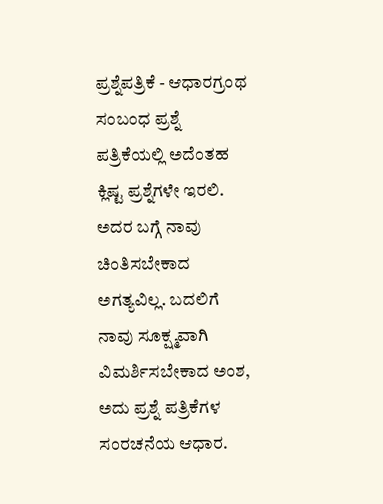ಪ್ರಶ್ನೆಪತ್ರಿಕೆ - ಆಧಾರಗ್ರಂಥ ಸಂಬಂಧ ಪ್ರಶ್ನೆ ಪತ್ರಿಕೆಯಲ್ಲಿ ಅದೆಂತಹ ಕ್ಲಿಷ್ಟ ಪ್ರಶ್ನೆಗಳೇ ಇರಲಿ. ಅದರ ಬಗ್ಗೆ ನಾವು ಚಿಂತಿಸಬೇಕಾದ ಅಗತ್ಯವಿಲ್ಲ. ಬದಲಿಗೆ ನಾವು ಸೂಕ್ಷ್ಮವಾಗಿ ವಿಮರ್ಶಿಸಬೇಕಾದ ಅಂಶ, ಅದು ಪ್ರಶ್ನೆ ಪತ್ರಿಕೆಗಳ ಸಂರಚನೆಯ ಆಧಾರ.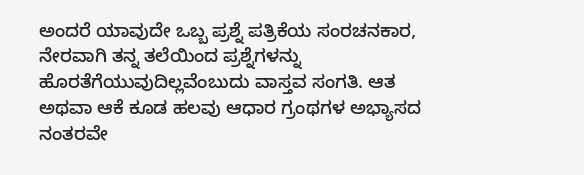ಅಂದರೆ ಯಾವುದೇ ಒಬ್ಬ ಪ್ರಶ್ನೆ ಪತ್ರಿಕೆಯ ಸಂರಚನಕಾರ, ನೇರವಾಗಿ ತನ್ನ ತಲೆಯಿಂದ ಪ್ರಶ್ನೆಗಳನ್ನು ಹೊರತೆಗೆಯುವುದಿಲ್ಲವೆಂಬುದು ವಾಸ್ತವ ಸಂಗತಿ. ಆತ ಅಥವಾ ಆಕೆ ಕೂಡ ಹಲವು ಆಧಾರ ಗ್ರಂಥಗಳ ಅಭ್ಯಾಸದ ನಂತರವೇ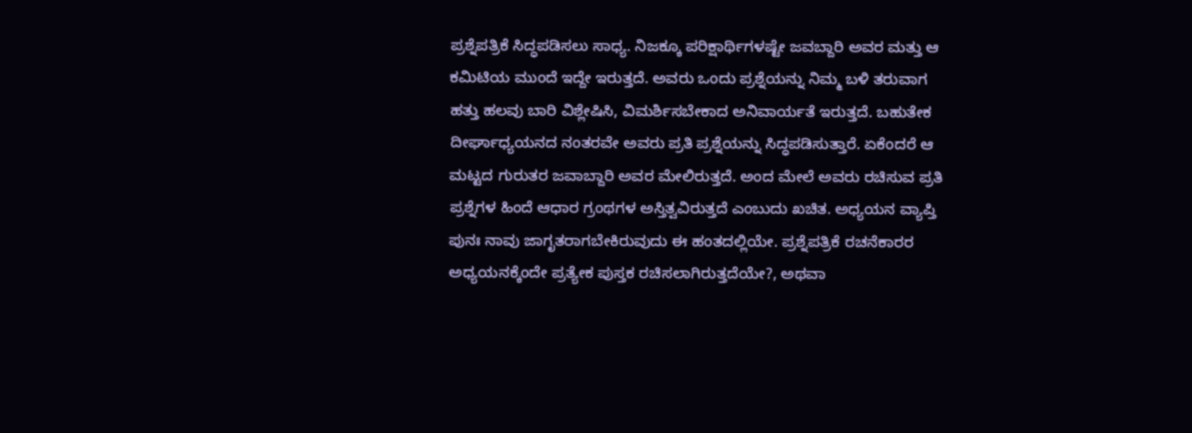ಪ್ರಶ್ನೆಪತ್ರಿಕೆ ಸಿದ್ಧಪಡಿಸಲು ಸಾಧ್ಯ. ನಿಜಕ್ಕೂ ಪರಿಕ್ಷಾರ್ಥಿಗಳಷ್ಟೇ ಜವಬ್ದಾರಿ ಅವರ ಮತ್ತು ಆ ಕಮಿಟಿಯ ಮುಂದೆ ಇದ್ದೇ ಇರುತ್ತದೆ. ಅವರು ಒಂದು ಪ್ರಶ್ನೆಯನ್ನು ನಿಮ್ಮ ಬಳಿ ತರುವಾಗ ಹತ್ತು ಹಲವು ಬಾರಿ ವಿಶ್ಲೇಷಿಸಿ, ವಿಮರ್ಶಿಸಬೇಕಾದ ಅನಿವಾರ್ಯತೆ ಇರುತ್ತದೆ. ಬಹುತೇಕ ದೀರ್ಘಾಧ್ಯಯನದ ನಂತರವೇ ಅವರು ಪ್ರತಿ ಪ್ರಶ್ನೆಯನ್ನು ಸಿದ್ಧಪಡಿಸುತ್ತಾರೆ. ಏಕೆಂದರೆ ಆ ಮಟ್ಟದ ಗುರುತರ ಜವಾಬ್ದಾರಿ ಅವರ ಮೇಲಿರುತ್ತದೆ. ಅಂದ ಮೇಲೆ ಅವರು ರಚಿಸುವ ಪ್ರತಿ ಪ್ರಶ್ನೆಗಳ ಹಿಂದೆ ಆಧಾರ ಗ್ರಂಥಗಳ ಅಸ್ತಿತ್ವವಿರುತ್ತದೆ ಎಂಬುದು ಖಚಿತ. ಅಧ್ಯಯನ ವ್ಯಾಪ್ತಿ ಪುನಃ ನಾವು ಜಾಗೃತರಾಗಬೇಕಿರುವುದು ಈ ಹಂತದಲ್ಲಿಯೇ. ಪ್ರಶ್ನೆಪತ್ರಿಕೆ ರಚನೆಕಾರರ ಅಧ್ಯಯನಕ್ಕೆಂದೇ ಪ್ರತ್ಯೇಕ ಪುಸ್ತಕ ರಚಿಸಲಾಗಿರುತ್ತದೆಯೇ?, ಅಥವಾ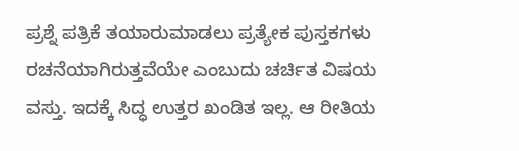ಪ್ರಶ್ನೆ ಪತ್ರಿಕೆ ತಯಾರುಮಾಡಲು ಪ್ರತ್ಯೇಕ ಪುಸ್ತಕಗಳು ರಚನೆಯಾಗಿರುತ್ತವೆಯೇ ಎಂಬುದು ಚರ್ಚಿತ ವಿಷಯ ವಸ್ತು. ಇದಕ್ಕೆ ಸಿದ್ಧ ಉತ್ತರ ಖಂಡಿತ ಇಲ್ಲ. ಆ ರೀತಿಯ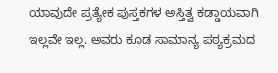ಯಾವುದೇ ಪ್ರತ್ಯೇಕ ಪುಸ್ತಕಗಳ ಅಸ್ತಿತ್ವ ಕಡ್ಡಾಯವಾಗಿ ಇಲ್ಲವೇ ಇಲ್ಲ. ಅವರು ಕೂಡ ಸಾಮಾನ್ಯ ಪಠ್ಯಕ್ರಮದ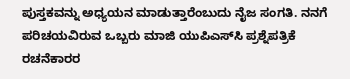ಪುಸ್ತಕವನ್ನು ಅಧ್ಯಯನ ಮಾಡುತ್ತಾರೆಂಬುದು ನೈಜ ಸಂಗತಿ. ನನಗೆ ಪರಿಚಯವಿರುವ ಒಬ್ಬರು ಮಾಜಿ ಯುಪಿಎಸ್‌ಸಿ ಪ್ರಶ್ನೆಪತ್ರಿಕೆ ರಚನೆಕಾರರ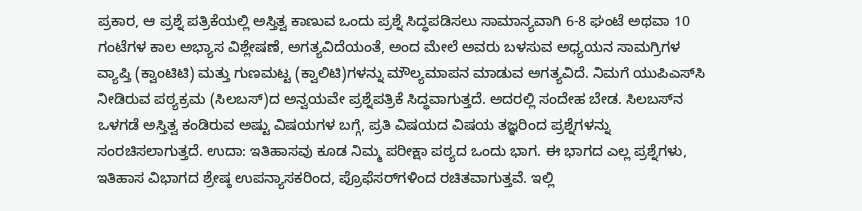ಪ್ರಕಾರ, ಆ ಪ್ರಶ್ನೆ ಪತ್ರಿಕೆಯಲ್ಲಿ ಅಸ್ತಿತ್ವ ಕಾಣುವ ಒಂದು ಪ್ರಶ್ನೆ ಸಿದ್ಧಪಡಿಸಲು ಸಾಮಾನ್ಯವಾಗಿ 6-8 ಘಂಟೆ ಅಥವಾ 10 ಗಂಟೆಗಳ ಕಾಲ ಅಭ್ಯಾಸ ವಿಶ್ಲೇಷಣೆ, ಅಗತ್ಯವಿದೆಯಂತೆ, ಅಂದ ಮೇಲೆ ಅವರು ಬಳಸುವ ಅಧ್ಯಯನ ಸಾಮಗ್ರಿಗಳ ವ್ಯಾಪ್ತಿ (ಕ್ವಾಂಟಿಟಿ) ಮತ್ತು ಗುಣಮಟ್ಟ (ಕ್ವಾಲಿಟಿ)ಗಳನ್ನು ಮೌಲ್ಯಮಾಪನ ಮಾಡುವ ಅಗತ್ಯವಿದೆ. ನಿಮಗೆ ಯುಪಿಎಸ್‌ಸಿ ನೀಡಿರುವ ಪಠ್ಯಕ್ರಮ (ಸಿಲಬಸ್)ದ ಅನ್ವಯವೇ ಪ್ರಶ್ನೆಪತ್ರಿಕೆ ಸಿದ್ಧವಾಗುತ್ತದೆ. ಅದರಲ್ಲಿ ಸಂದೇಹ ಬೇಡ. ಸಿಲಬಸ್‌ನ ಒಳಗಡೆ ಅಸ್ತಿತ್ವ ಕಂಡಿರುವ ಅಷ್ಟು ವಿಷಯಗಳ ಬಗ್ಗೆ, ಪ್ರತಿ ವಿಷಯದ ವಿಷಯ ತಜ್ಞರಿಂದ ಪ್ರಶ್ನೆಗಳನ್ನು ಸಂರಚಿಸಲಾಗುತ್ತದೆ. ಉದಾ: ಇತಿಹಾಸವು ಕೂಡ ನಿಮ್ಮ ಪರೀಕ್ಷಾ ಪಠ್ಯದ ಒಂದು ಭಾಗ. ಈ ಭಾಗದ ಎಲ್ಲ ಪ್ರಶ್ನೆಗಳು, ಇತಿಹಾಸ ವಿಭಾಗದ ಶ್ರೇಷ್ಠ ಉಪನ್ಯಾಸಕರಿಂದ, ಪ್ರೊಫೆಸರ್‌ಗಳಿಂದ ರಚಿತವಾಗುತ್ತವೆ. ಇಲ್ಲಿ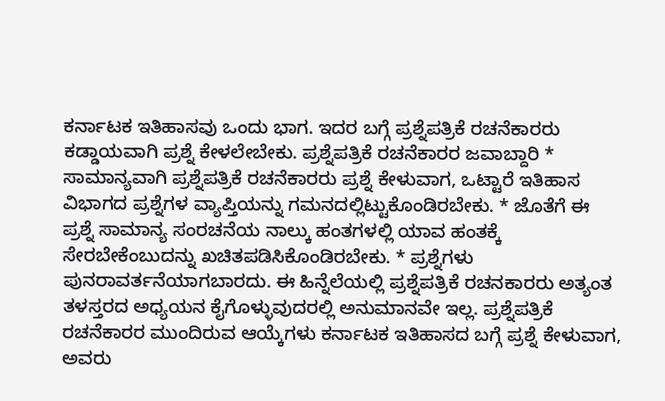ಕರ್ನಾಟಕ ಇತಿಹಾಸವು ಒಂದು ಭಾಗ. ಇದರ ಬಗ್ಗೆ ಪ್ರಶ್ನೆಪತ್ರಿಕೆ ರಚನೆಕಾರರು ಕಡ್ಡಾಯವಾಗಿ ಪ್ರಶ್ನೆ ಕೇಳಲೇಬೇಕು. ಪ್ರಶ್ನೆಪತ್ರಿಕೆ ರಚನೆಕಾರರ ಜವಾಬ್ದಾರಿ * ಸಾಮಾನ್ಯವಾಗಿ ಪ್ರಶ್ನೆಪತ್ರಿಕೆ ರಚನೆಕಾರರು ಪ್ರಶ್ನೆ ಕೇಳುವಾಗ, ಒಟ್ಟಾರೆ ಇತಿಹಾಸ ವಿಭಾಗದ ಪ್ರಶ್ನೆಗಳ ವ್ಯಾಪ್ತಿಯನ್ನು ಗಮನದಲ್ಲಿಟ್ಟುಕೊಂಡಿರಬೇಕು. * ಜೊತೆಗೆ ಈ ಪ್ರಶ್ನೆ ಸಾಮಾನ್ಯ ಸಂರಚನೆಯ ನಾಲ್ಕು ಹಂತಗಳಲ್ಲಿ ಯಾವ ಹಂತಕ್ಕೆ ಸೇರಬೇಕೆಂಬುದನ್ನು ಖಚಿತಪಡಿಸಿಕೊಂಡಿರಬೇಕು. * ಪ್ರಶ್ನೆಗಳು ಪುನರಾವರ್ತನೆಯಾಗಬಾರದು. ಈ ಹಿನ್ನೆಲೆಯಲ್ಲಿ ಪ್ರಶ್ನೆಪತ್ರಿಕೆ ರಚನಕಾರರು ಅತ್ಯಂತ ತಳಸ್ತರದ ಅಧ್ಯಯನ ಕೈಗೊಳ್ಳುವುದರಲ್ಲಿ ಅನುಮಾನವೇ ಇಲ್ಲ. ಪ್ರಶ್ನೆಪತ್ರಿಕೆ ರಚನೆಕಾರರ ಮುಂದಿರುವ ಆಯ್ಕೆಗಳು ಕರ್ನಾಟಕ ಇತಿಹಾಸದ ಬಗ್ಗೆ ಪ್ರಶ್ನೆ ಕೇಳುವಾಗ, ಅವರು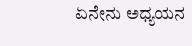ಏನೇನು ಅಧ್ಯಯನ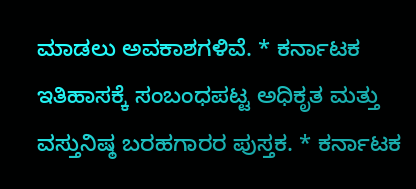ಮಾಡಲು ಅವಕಾಶಗಳಿವೆ. * ಕರ್ನಾಟಕ ಇತಿಹಾಸಕ್ಕೆ ಸಂಬಂಧಪಟ್ಟ ಅಧಿಕೃತ ಮತ್ತು ವಸ್ತುನಿಷ್ಠ ಬರಹಗಾರರ ಪುಸ್ತಕ. * ಕರ್ನಾಟಕ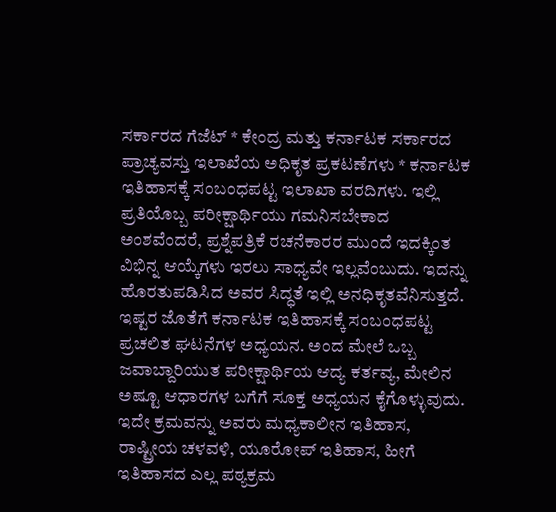ಸರ್ಕಾರದ ಗೆಜೆಟ್ * ಕೇಂದ್ರ ಮತ್ತು ಕರ್ನಾಟಕ ಸರ್ಕಾರದ ಪ್ರಾಚ್ಯವಸ್ತು ಇಲಾಖೆಯ ಅಧಿಕೃತ ಪ್ರಕಟಣೆಗಳು * ಕರ್ನಾಟಕ ಇತಿಹಾಸಕ್ಕೆ ಸಂಬಂಧಪಟ್ಟ ಇಲಾಖಾ ವರದಿಗಳು. ಇಲ್ಲಿ ಪ್ರತಿಯೊಬ್ಬ ಪರೀಕ್ಷಾರ್ಥಿಯು ಗಮನಿಸಬೇಕಾದ ಅಂಶವೆಂದರೆ, ಪ್ರಶ್ನೆಪತ್ರಿಕೆ ರಚನೆಕಾರರ ಮುಂದೆ ಇದಕ್ಕಿಂತ ವಿಭಿನ್ನ ಆಯ್ಕೆಗಳು ಇರಲು ಸಾಧ್ಯವೇ ಇಲ್ಲವೆಂಬುದು. ಇದನ್ನು ಹೊರತುಪಡಿಸಿದ ಅವರ ಸಿದ್ಧತೆ ಇಲ್ಲಿ ಅನಧಿಕೃತವೆನಿಸುತ್ತದೆ. ಇಷ್ಟರ ಜೊತೆಗೆ ಕರ್ನಾಟಕ ಇತಿಹಾಸಕ್ಕೆ ಸಂಬಂಧಪಟ್ಟ ಪ್ರಚಲಿತ ಘಟನೆಗಳ ಅಧ್ಯಯನ. ಅಂದ ಮೇಲೆ ಒಬ್ಬ ಜವಾಬ್ದಾರಿಯುತ ಪರೀಕ್ಷಾರ್ಥಿಯ ಆದ್ಯ ಕರ್ತವ್ಯ, ಮೇಲಿನ ಅಷ್ಟೂ ಆಧಾರಗಳ ಬಗೆಗೆ ಸೂಕ್ತ ಅಧ್ಯಯನ ಕೈಗೊಳ್ಳುವುದು. ಇದೇ ಕ್ರಮವನ್ನು ಅವರು ಮಧ್ಯಕಾಲೀನ ಇತಿಹಾಸ, ರಾಷ್ಟ್ರೀಯ ಚಳವಳಿ, ಯೂರೋಪ್ ಇತಿಹಾಸ, ಹೀಗೆ ಇತಿಹಾಸದ ಎಲ್ಲ ಪಠ್ಯಕ್ರಮ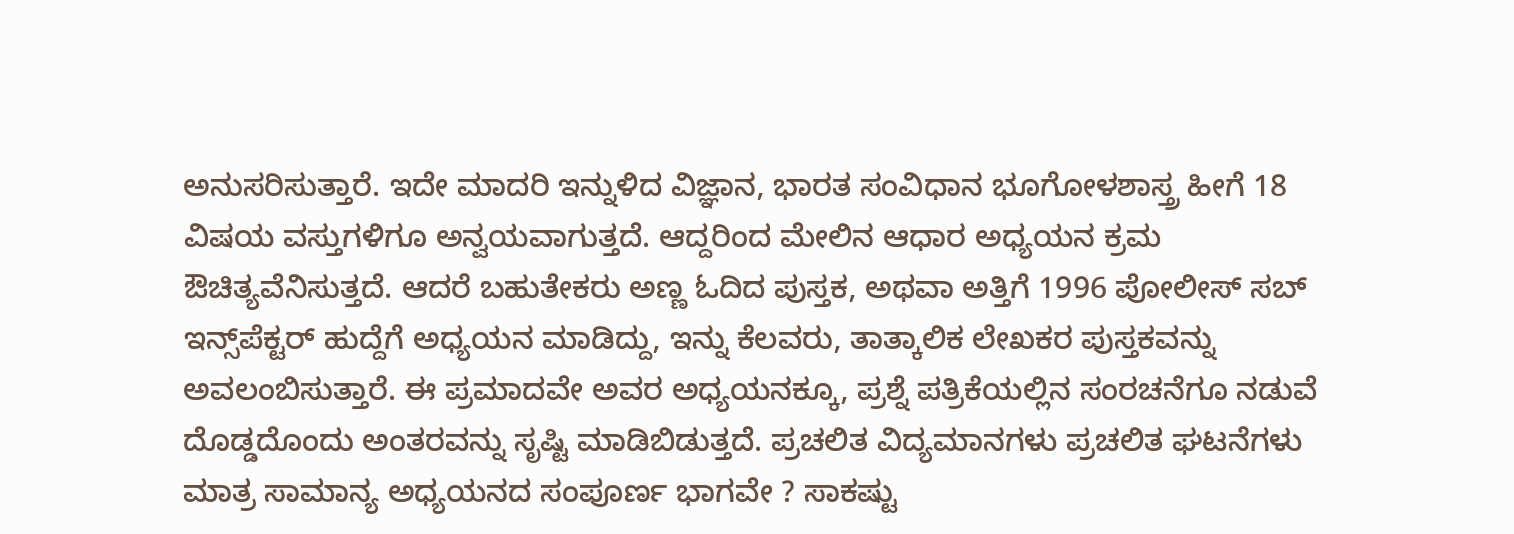ಅನುಸರಿಸುತ್ತಾರೆ. ಇದೇ ಮಾದರಿ ಇನ್ನುಳಿದ ವಿಜ್ಞಾನ, ಭಾರತ ಸಂವಿಧಾನ ಭೂಗೋಳಶಾಸ್ತ್ರ ಹೀಗೆ 18 ವಿಷಯ ವಸ್ತುಗಳಿಗೂ ಅನ್ವಯವಾಗುತ್ತದೆ. ಆದ್ದರಿಂದ ಮೇಲಿನ ಆಧಾರ ಅಧ್ಯಯನ ಕ್ರಮ ಔಚಿತ್ಯವೆನಿಸುತ್ತದೆ. ಆದರೆ ಬಹುತೇಕರು ಅಣ್ಣ ಓದಿದ ಪುಸ್ತಕ, ಅಥವಾ ಅತ್ತಿಗೆ 1996 ಪೋಲೀಸ್ ಸಬ್ ಇನ್ಸ್‌ಪೆಕ್ಟರ್ ಹುದ್ದೆಗೆ ಅಧ್ಯಯನ ಮಾಡಿದ್ದು, ಇನ್ನು ಕೆಲವರು, ತಾತ್ಕಾಲಿಕ ಲೇಖಕರ ಪುಸ್ತಕವನ್ನು ಅವಲಂಬಿಸುತ್ತಾರೆ. ಈ ಪ್ರಮಾದವೇ ಅವರ ಅಧ್ಯಯನಕ್ಕೂ, ಪ್ರಶ್ನೆ ಪತ್ರಿಕೆಯಲ್ಲಿನ ಸಂರಚನೆಗೂ ನಡುವೆ ದೊಡ್ಡದೊಂದು ಅಂತರವನ್ನು ಸೃಷ್ಟಿ ಮಾಡಿಬಿಡುತ್ತದೆ. ಪ್ರಚಲಿತ ವಿದ್ಯಮಾನಗಳು ಪ್ರಚಲಿತ ಘಟನೆಗಳು ಮಾತ್ರ ಸಾಮಾನ್ಯ ಅಧ್ಯಯನದ ಸಂಪೂರ್ಣ ಭಾಗವೇ ? ಸಾಕಷ್ಟು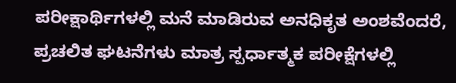ಪರೀಕ್ಷಾರ್ಥಿಗಳಲ್ಲಿ ಮನೆ ಮಾಡಿರುವ ಅನಧಿಕೃತ ಅಂಶವೆಂದರೆ, ಪ್ರಚಲಿತ ಘಟನೆಗಳು ಮಾತ್ರ ಸ್ಪರ್ಧಾತ್ಮಕ ಪರೀಕ್ಷೆಗಳಲ್ಲಿ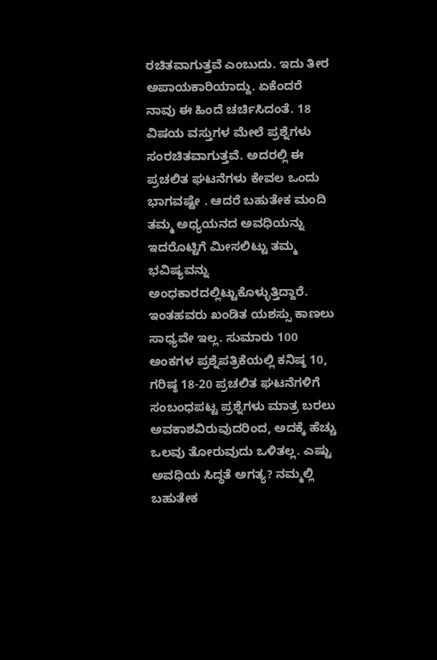ರಚಿತವಾಗುತ್ತವೆ ಎಂಬುದು. ಇದು ತೀರ ಅಪಾಯಕಾರಿಯಾದ್ದು. ಏಕೆಂದರೆ ನಾವು ಈ ಹಿಂದೆ ಚರ್ಚಿಸಿದಂತೆ. 18 ವಿಷಯ ವಸ್ತುಗಳ ಮೇಲೆ ಪ್ರಶ್ನೆಗಳು ಸಂರಚಿತವಾಗುತ್ತವೆ. ಅದರಲ್ಲಿ ಈ ಪ್ರಚಲಿತ ಘಟನೆಗಳು ಕೇವಲ ಒಂದು ಭಾಗವಷ್ಟೇ . ಆದರೆ ಬಹುತೇಕ ಮಂದಿ ತಮ್ಮ ಅಧ್ಯಯನದ ಅವಧಿಯನ್ನು ಇದರೊಟ್ಟಿಗೆ ಮೀಸಲಿಟ್ಟು ತಮ್ಮ ಭವಿಷ್ಯವನ್ನು ಅಂಧಕಾರದಲ್ಲಿಟ್ಟುಕೊಳ್ಳುತ್ತಿದ್ದಾರೆ. ಇಂತಹವರು ಖಂಡಿತ ಯಶಸ್ಸು ಕಾಣಲು ಸಾಧ್ಯವೇ ಇಲ್ಲ. ಸುಮಾರು 100 ಅಂಕಗಳ ಪ್ರಶ್ನೆಪತ್ರಿಕೆಯಲ್ಲಿ ಕನಿಷ್ಠ 10, ಗರಿಷ್ಠ 18-20 ಪ್ರಚಲಿತ ಘಟನೆಗಳಿಗೆ ಸಂಬಂಧಪಟ್ಟ ಪ್ರಶ್ನೆಗಳು ಮಾತ್ರ ಬರಲು ಅವಕಾಶವಿರುವುದರಿಂದ, ಅದಕ್ಕೆ ಹೆಚ್ಚು ಒಲವು ತೋರುವುದು ಒಳಿತಲ್ಲ. ಎಷ್ಟು ಅವಧಿಯ ಸಿದ್ಧತೆ ಅಗತ್ಯ? ನಮ್ಮಲ್ಲಿ ಬಹುತೇಕ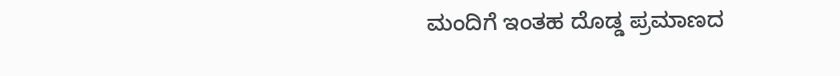ಮಂದಿಗೆ ಇಂತಹ ದೊಡ್ಡ ಪ್ರಮಾಣದ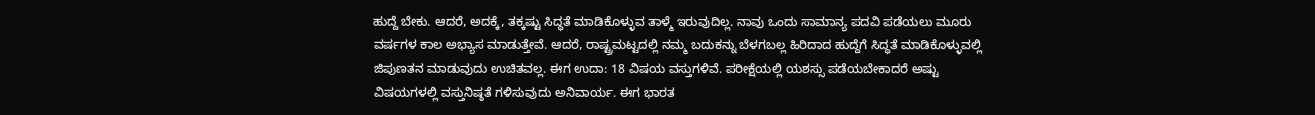ಹುದ್ದೆ ಬೇಕು. ಆದರೆ, ಅದಕ್ಕೆ, ತಕ್ಕಷ್ಟು ಸಿದ್ಧತೆ ಮಾಡಿಕೊಳ್ಳುವ ತಾಳ್ಮೆ ಇರುವುದಿಲ್ಲ. ನಾವು ಒಂದು ಸಾಮಾನ್ಯ ಪದವಿ ಪಡೆಯಲು ಮೂರು ವರ್ಷಗಳ ಕಾಲ ಅಭ್ಯಾಸ ಮಾಡುತ್ತೇವೆ. ಆದರೆ, ರಾಷ್ಟ್ರಮಟ್ಟದಲ್ಲಿ ನಮ್ಮ ಬದುಕನ್ನು ಬೆಳಗಬಲ್ಲ ಹಿರಿದಾದ ಹುದ್ದೆಗೆ ಸಿದ್ಧತೆ ಮಾಡಿಕೊಳ್ಳುವಲ್ಲಿ ಜಿಪುಣತನ ಮಾಡುವುದು ಉಚಿತವಲ್ಲ. ಈಗ ಉದಾ: 18 ವಿಷಯ ವಸ್ತುಗಳಿವೆ. ಪರೀಕ್ಷೆಯಲ್ಲಿ ಯಶಸ್ಸು ಪಡೆಯಬೇಕಾದರೆ ಅಷ್ಟು ವಿಷಯಗಳಲ್ಲಿ ವಸ್ತುನಿಷ್ಠತೆ ಗಳಿಸುವುದು ಅನಿವಾರ್ಯ. ಈಗ ಭಾರತ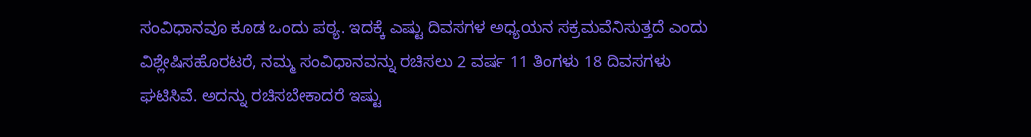ಸಂವಿಧಾನವೂ ಕೂಡ ಒಂದು ಪಠ್ಯ. ಇದಕ್ಕೆ ಎಷ್ಟು ದಿವಸಗಳ ಅಧ್ಯಯನ ಸಕ್ರಮವೆನಿಸುತ್ತದೆ ಎಂದು ವಿಶ್ಲೇಷಿಸಹೊರಟರೆ, ನಮ್ಮ ಸಂವಿಧಾನವನ್ನು ರಚಿಸಲು 2 ವರ್ಷ 11 ತಿಂಗಳು 18 ದಿವಸಗಳು ಘಟಿಸಿವೆ. ಅದನ್ನು ರಚಿಸಬೇಕಾದರೆ ಇಷ್ಟು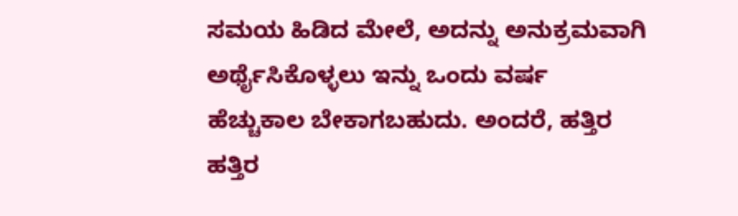ಸಮಯ ಹಿಡಿದ ಮೇಲೆ, ಅದನ್ನು ಅನುಕ್ರಮವಾಗಿ ಅರ್ಥೈಸಿಕೊಳ್ಳಲು ಇನ್ನು ಒಂದು ವರ್ಷ ಹೆಚ್ಚುಕಾಲ ಬೇಕಾಗಬಹುದು. ಅಂದರೆ, ಹತ್ತಿರ ಹತ್ತಿರ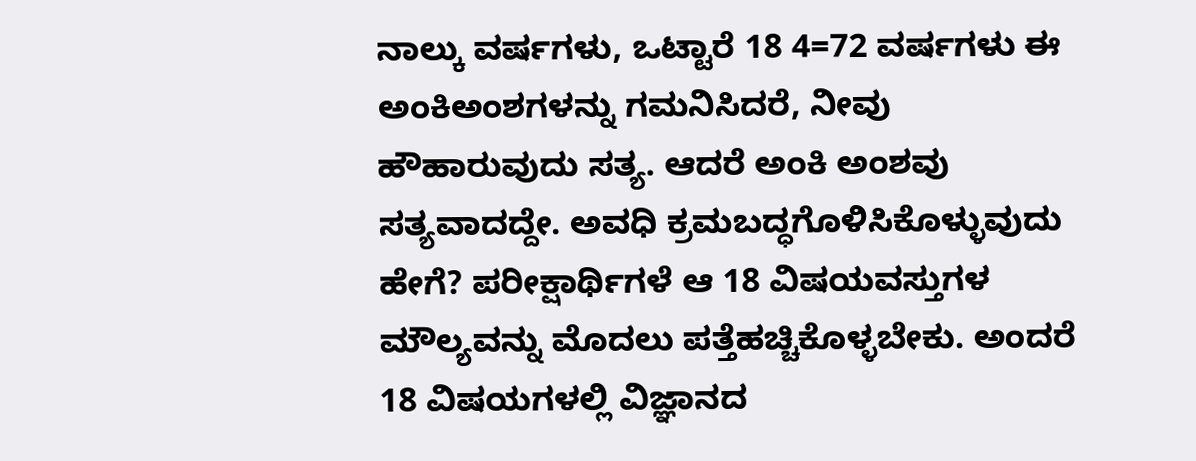ನಾಲ್ಕು ವರ್ಷಗಳು, ಒಟ್ಟಾರೆ 18 4=72 ವರ್ಷಗಳು ಈ ಅಂಕಿಅಂಶಗಳನ್ನು ಗಮನಿಸಿದರೆ, ನೀವು ಹೌಹಾರುವುದು ಸತ್ಯ. ಆದರೆ ಅಂಕಿ ಅಂಶವು ಸತ್ಯವಾದದ್ದೇ. ಅವಧಿ ಕ್ರಮಬದ್ಧಗೊಳಿಸಿಕೊಳ್ಳುವುದು ಹೇಗೆ? ಪರೀಕ್ಷಾರ್ಥಿಗಳೆ ಆ 18 ವಿಷಯವಸ್ತುಗಳ ಮೌಲ್ಯವನ್ನು ಮೊದಲು ಪತ್ತೆಹಚ್ಚಿಕೊಳ್ಳಬೇಕು. ಅಂದರೆ 18 ವಿಷಯಗಳಲ್ಲಿ ವಿಜ್ಞಾನದ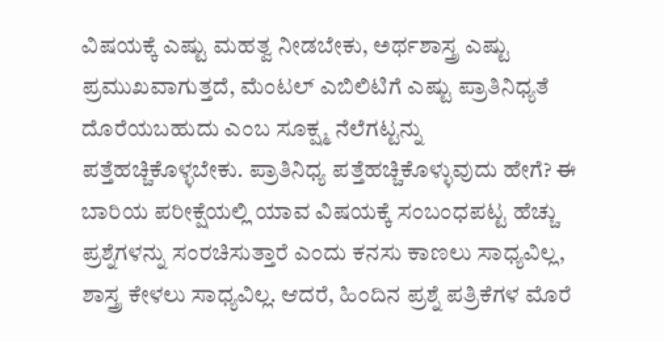ವಿಷಯಕ್ಕೆ ಎಷ್ಟು ಮಹತ್ವ ನೀಡಬೇಕು, ಅರ್ಥಶಾಸ್ತ್ರ ಎಷ್ಟು ಪ್ರಮುಖವಾಗುತ್ತದೆ, ಮೆಂಟಲ್ ಎಬಿಲಿಟಿಗೆ ಎಷ್ಟು ಪ್ರಾತಿನಿಧ್ಯತೆ ದೊರೆಯಬಹುದು ಎಂಬ ಸೂಕ್ಷ್ಮ ನೆಲೆಗಟ್ಟನ್ನು ಪತ್ತೆಹಚ್ಚಿಕೊಳ್ಳಬೇಕು. ಪ್ರಾತಿನಿಧ್ಯ ಪತ್ತೆಹಚ್ಚಿಕೊಳ್ಳುವುದು ಹೇಗೆ? ಈ ಬಾರಿಯ ಪರೀಕ್ಷೆಯಲ್ಲಿ ಯಾವ ವಿಷಯಕ್ಕೆ ಸಂಬಂಧಪಟ್ಟ ಹೆಚ್ಚು ಪ್ರಶ್ನೆಗಳನ್ನು ಸಂರಚಿಸುತ್ತಾರೆ ಎಂದು ಕನಸು ಕಾಣಲು ಸಾಧ್ಯವಿಲ್ಲ, ಶಾಸ್ತ್ರ ಕೇಳಲು ಸಾಧ್ಯವಿಲ್ಲ. ಆದರೆ, ಹಿಂದಿನ ಪ್ರಶ್ನೆ ಪತ್ರಿಕೆಗಳ ಮೊರೆ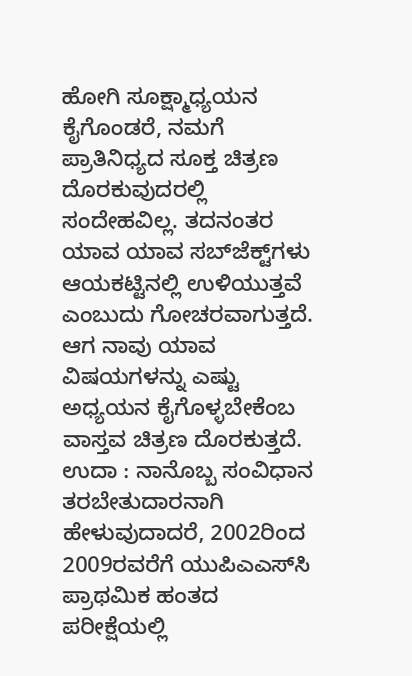ಹೋಗಿ ಸೂಕ್ಷ್ಮಾಧ್ಯಯನ ಕೈಗೊಂಡರೆ, ನಮಗೆ ಪ್ರಾತಿನಿಧ್ಯದ ಸೂಕ್ತ ಚಿತ್ರಣ ದೊರಕುವುದರಲ್ಲಿ ಸಂದೇಹವಿಲ್ಲ. ತದನಂತರ ಯಾವ ಯಾವ ಸಬ್‌ಜೆಕ್ಟ್‌ಗಳು ಆಯಕಟ್ಟಿನಲ್ಲಿ ಉಳಿಯುತ್ತವೆ ಎಂಬುದು ಗೋಚರವಾಗುತ್ತದೆ. ಆಗ ನಾವು ಯಾವ ವಿಷಯಗಳನ್ನು ಎಷ್ಟು ಅಧ್ಯಯನ ಕೈಗೊಳ್ಳಬೇಕೆಂಬ ವಾಸ್ತವ ಚಿತ್ರಣ ದೊರಕುತ್ತದೆ. ಉದಾ : ನಾನೊಬ್ಬ ಸಂವಿಧಾನ ತರಬೇತುದಾರನಾಗಿ ಹೇಳುವುದಾದರೆ, 2002ರಿಂದ 2009ರವರೆಗೆ ಯುಪಿಎಎಸ್‌ಸಿ ಪ್ರಾಥಮಿಕ ಹಂತದ ಪರೀಕ್ಷೆಯಲ್ಲಿ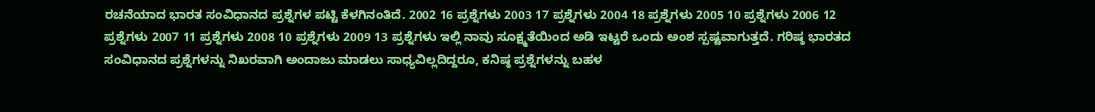ರಚನೆಯಾದ ಭಾರತ ಸಂವಿಧಾನದ ಪ್ರಶ್ನೆಗಳ ಪಟ್ಟಿ ಕೆಳಗಿನಂತಿದೆ. 2002 16 ಪ್ರಶ್ನೆಗಳು 2003 17 ಪ್ರಶ್ನೆಗಳು 2004 18 ಪ್ರಶ್ನೆಗಳು 2005 10 ಪ್ರಶ್ನೆಗಳು 2006 12 ಪ್ರಶ್ನೆಗಳು 2007 11 ಪ್ರಶ್ನೆಗಳು 2008 10 ಪ್ರಶ್ನೆಗಳು 2009 13 ಪ್ರಶ್ನೆಗಳು ಇಲ್ಲಿ ನಾವು ಸೂಕ್ಷ್ಮತೆಯಿಂದ ಅಡಿ ಇಟ್ಟರೆ ಒಂದು ಅಂಶ ಸ್ಪಷ್ಟವಾಗುತ್ತದೆ. ಗರಿಷ್ಠ ಭಾರತದ ಸಂವಿಧಾನದ ಪ್ರಶ್ನೆಗಳನ್ನು ನಿಖರವಾಗಿ ಅಂದಾಜು ಮಾಡಲು ಸಾಧ್ಯವಿಲ್ಲದಿದ್ದರೂ, ಕನಿಷ್ಠ ಪ್ರಶ್ನೆಗಳನ್ನು ಬಹಳ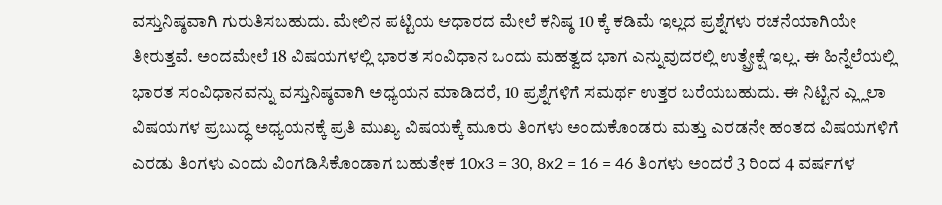ವಸ್ತುನಿಷ್ಠವಾಗಿ ಗುರುತಿಸಬಹುದು. ಮೇಲಿನ ಪಟ್ಟಿಯ ಆಧಾರದ ಮೇಲೆ ಕನಿಷ್ಠ 10 ಕ್ಕೆ ಕಡಿಮೆ ಇಲ್ಲದ ಪ್ರಶ್ನೆಗಳು ರಚನೆಯಾಗಿಯೇ ತೀರುತ್ತವೆ. ಅಂದಮೇಲೆ 18 ವಿಷಯಗಳಲ್ಲಿ ಭಾರತ ಸಂವಿಧಾನ ಒಂದು ಮಹತ್ವದ ಭಾಗ ಎನ್ನುವುದರಲ್ಲಿ ಉತ್ಪ್ರೇಕ್ಷೆ ಇಲ್ಲ. ಈ ಹಿನ್ನೆಲೆಯಲ್ಲಿ ಭಾರತ ಸಂವಿಧಾನವನ್ನು ವಸ್ತುನಿಷ್ಠವಾಗಿ ಅಧ್ಯಯನ ಮಾಡಿದರೆ, 10 ಪ್ರಶ್ನೆಗಳಿಗೆ ಸಮರ್ಥ ಉತ್ತರ ಬರೆಯಬಹುದು. ಈ ನಿಟ್ಟಿನ ಎ್ಲ್ಲಲಾ ವಿಷಯಗಳ ಪ್ರಬುದ್ಧ ಅಧ್ಯಯನಕ್ಕೆ ಪ್ರತಿ ಮುಖ್ಯ ವಿಷಯಕ್ಕೆ ಮೂರು ತಿಂಗಳು ಅಂದುಕೊಂಡರು ಮತ್ತು ಎರಡನೇ ಹಂತದ ವಿಷಯಗಳಿಗೆ ಎರಡು ತಿಂಗಳು ಎಂದು ವಿಂಗಡಿಸಿಕೊಂಡಾಗ ಬಹುತೇಕ 10x3 = 30, 8x2 = 16 = 46 ತಿಂಗಳು ಅಂದರೆ 3 ರಿಂದ 4 ವರ್ಷಗಳ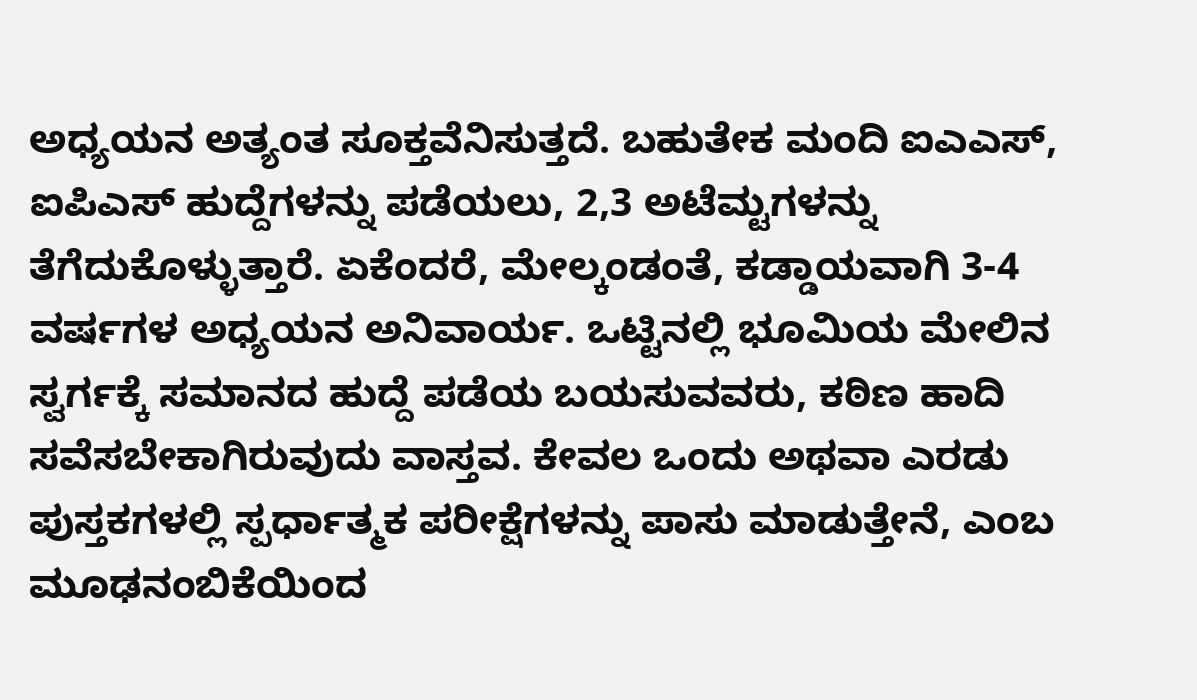ಅಧ್ಯಯನ ಅತ್ಯಂತ ಸೂಕ್ತವೆನಿಸುತ್ತದೆ. ಬಹುತೇಕ ಮಂದಿ ಐಎಎಸ್, ಐಪಿಎಸ್ ಹುದ್ದೆಗಳನ್ನು ಪಡೆಯಲು, 2,3 ಅಟೆಮ್ಟಗಳನ್ನು ತೆಗೆದುಕೊಳ್ಳುತ್ತಾರೆ. ಏಕೆಂದರೆ, ಮೇಲ್ಕಂಡಂತೆ, ಕಡ್ಡಾಯವಾಗಿ 3-4 ವರ್ಷಗಳ ಅಧ್ಯಯನ ಅನಿವಾರ್ಯ. ಒಟ್ಟಿನಲ್ಲಿ ಭೂಮಿಯ ಮೇಲಿನ ಸ್ವರ್ಗಕ್ಕೆ ಸಮಾನದ ಹುದ್ದೆ ಪಡೆಯ ಬಯಸುವವರು, ಕಠಿಣ ಹಾದಿ ಸವೆಸಬೇಕಾಗಿರುವುದು ವಾಸ್ತವ. ಕೇವಲ ಒಂದು ಅಥವಾ ಎರಡು ಪುಸ್ತಕಗಳಲ್ಲಿ ಸ್ಪರ್ಧಾತ್ಮಕ ಪರೀಕ್ಷೆಗಳನ್ನು ಪಾಸು ಮಾಡುತ್ತೇನೆ, ಎಂಬ ಮೂಢನಂಬಿಕೆಯಿಂದ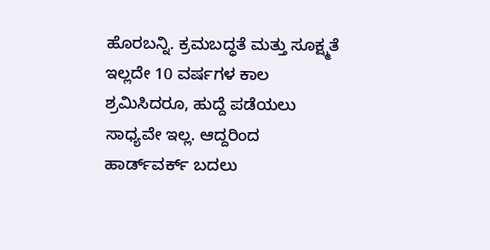ಹೊರಬನ್ನಿ. ಕ್ರಮಬದ್ಧತೆ ಮತ್ತು ಸೂಕ್ಷ್ಮತೆ ಇಲ್ಲದೇ 10 ವರ್ಷಗಳ ಕಾಲ ಶ್ರಮಿಸಿದರೂ, ಹುದ್ದೆ ಪಡೆಯಲು ಸಾಧ್ಯವೇ ಇಲ್ಲ. ಆದ್ದರಿಂದ ಹಾರ್ಡ್‌ವರ್ಕ್ ಬದಲು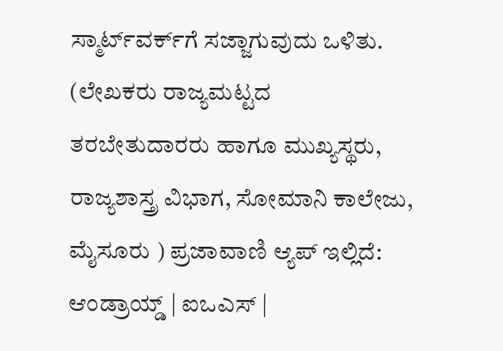ಸ್ಮಾರ್ಟ್‌ವರ್ಕ್‌ಗೆ ಸಜ್ಜಾಗುವುದು ಒಳಿತು. (ಲೇಖಕರು ರಾಜ್ಯಮಟ್ಟದ ತರಬೇತುದಾರರು ಹಾಗೂ ಮುಖ್ಯಸ್ಥರು, ರಾಜ್ಯಶಾಸ್ತ್ರ ವಿಭಾಗ, ಸೋಮಾನಿ ಕಾಲೇಜು, ಮೈಸೂರು ) ಪ್ರಜಾವಾಣಿ ಆ್ಯಪ್ ಇಲ್ಲಿದೆ: ಆಂಡ್ರಾಯ್ಡ್ | ಐಒಎಸ್ |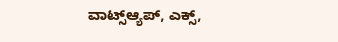ವಾಟ್ಸ್ಆ್ಯಪ್, ಎಕ್ಸ್,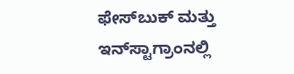ಫೇಸ್‌ಬುಕ್ ಮತ್ತು ಇನ್‌ಸ್ಟಾಗ್ರಾಂನಲ್ಲಿ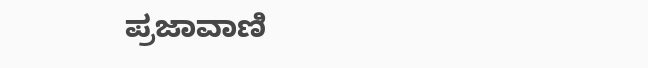ಪ್ರಜಾವಾಣಿ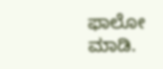ಫಾಲೋ ಮಾಡಿ.